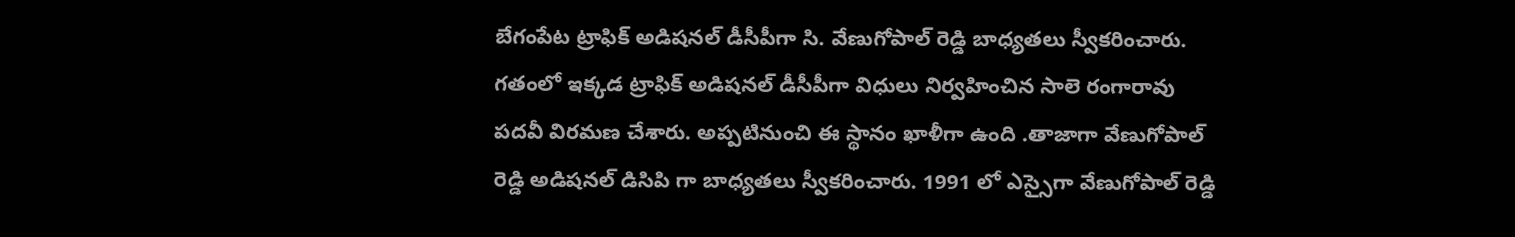బేగంపేట ట్రాఫిక్ అడిషనల్ డీసీపీగా సి. వేణుగోపాల్ రెడ్డి బాధ్యతలు స్వీకరించారు. గతంలో ఇక్కడ ట్రాఫిక్ అడిషనల్ డీసీపీగా విధులు నిర్వహించిన సాలె రంగారావు పదవీ విరమణ చేశారు. అప్పటినుంచి ఈ స్థానం ఖాళీగా ఉంది .తాజాగా వేణుగోపాల్ రెడ్డి అడిషనల్ డిసిపి గా బాధ్యతలు స్వీకరించారు. 1991 లో ఎస్సైగా వేణుగోపాల్ రెడ్డి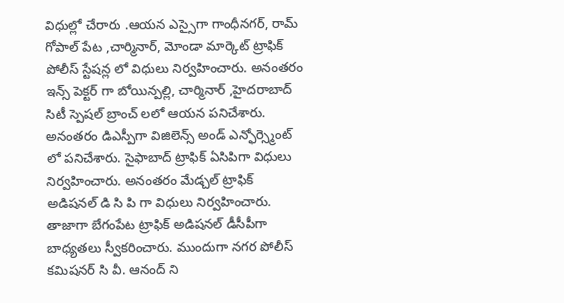విధుల్లో చేరారు .ఆయన ఎస్సైగా గాంధీనగర్, రామ్ గోపాల్ పేట ,చార్మినార్, మోండా మార్కెట్ ట్రాఫిక్ పోలీస్ స్టేషన్ల లో విధులు నిర్వహించారు. అనంతరం ఇన్స్ పెక్టర్ గా బోయిన్పల్లి, చార్మినార్ ,హైదరాబాద్ సిటీ స్పెషల్ బ్రాంచ్ లలో ఆయన పనిచేశారు. అనంతరం డిఎస్పీగా విజిలెన్స్ అండ్ ఎన్ఫోర్స్మెంట్ లో పనిచేశారు. సైఫాబాద్ ట్రాఫిక్ ఏసిపిగా విధులు నిర్వహించారు. అనంతరం మేడ్చల్ ట్రాఫిక్
అడిషనల్ డి సి పి గా విధులు నిర్వహించారు. తాజాగా బేగంపేట ట్రాఫిక్ అడిషనల్ డీసీపీగా బాధ్యతలు స్వీకరించారు. ముందుగా నగర పోలీస్ కమిషనర్ సి వీ. ఆనంద్ ని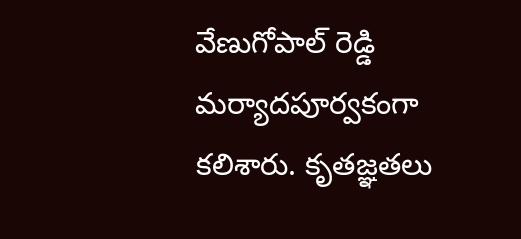వేణుగోపాల్ రెడ్డి మర్యాదపూర్వకంగా కలిశారు. కృతజ్ఞతలు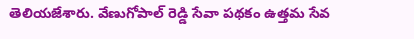తెలియజేశారు. వేణుగోపాల్ రెడ్డి సేవా పథకం ఉత్తమ సేవ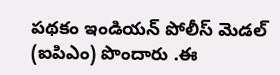పథకం ఇండియన్ పోలీస్ మెడల్ (ఐపిఎం) పొందారు .ఈ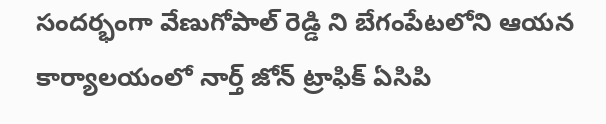సందర్భంగా వేణుగోపాల్ రెడ్డి ని బేగంపేటలోని ఆయన కార్యాలయంలో నార్త్ జోన్ ట్రాఫిక్ ఏసిపి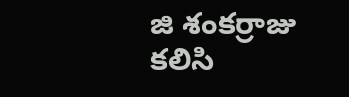జి శంకర్రాజు కలిసి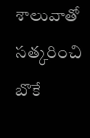శాలువాతో సత్కరించి బొకే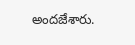అందజేశారు.